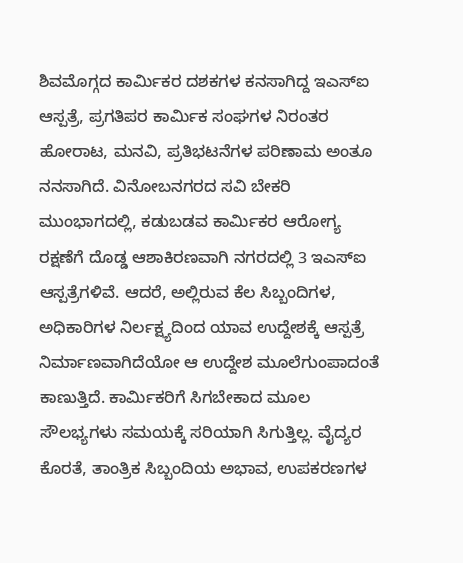ಶಿವಮೊಗ್ಗದ ಕಾರ್ಮಿಕರ ದಶಕಗಳ ಕನಸಾಗಿದ್ದ ಇಎಸ್ಐ ಆಸ್ಪತ್ರೆ, ಪ್ರಗತಿಪರ ಕಾರ್ಮಿಕ ಸಂಘಗಳ ನಿರಂತರ ಹೋರಾಟ, ಮನವಿ, ಪ್ರತಿಭಟನೆಗಳ ಪರಿಣಾಮ ಅಂತೂ ನನಸಾಗಿದೆ. ವಿನೋಬನಗರದ ಸವಿ ಬೇಕರಿ ಮುಂಭಾಗದಲ್ಲಿ, ಕಡುಬಡವ ಕಾರ್ಮಿಕರ ಆರೋಗ್ಯ ರಕ್ಷಣೆಗೆ ದೊಡ್ಡ ಆಶಾಕಿರಣವಾಗಿ ನಗರದಲ್ಲಿ 3 ಇಎಸ್ಐ ಆಸ್ಪತ್ರೆಗಳಿವೆ. ಆದರೆ, ಅಲ್ಲಿರುವ ಕೆಲ ಸಿಬ್ಬಂದಿಗಳ, ಅಧಿಕಾರಿಗಳ ನಿರ್ಲಕ್ಷ್ಯದಿಂದ ಯಾವ ಉದ್ದೇಶಕ್ಕೆ ಆಸ್ಪತ್ರೆ ನಿರ್ಮಾಣವಾಗಿದೆಯೋ ಆ ಉದ್ದೇಶ ಮೂಲೆಗುಂಪಾದಂತೆ ಕಾಣುತ್ತಿದೆ. ಕಾರ್ಮಿಕರಿಗೆ ಸಿಗಬೇಕಾದ ಮೂಲ ಸೌಲಭ್ಯಗಳು ಸಮಯಕ್ಕೆ ಸರಿಯಾಗಿ ಸಿಗುತ್ತಿಲ್ಲ. ವೈದ್ಯರ ಕೊರತೆ, ತಾಂತ್ರಿಕ ಸಿಬ್ಬಂದಿಯ ಅಭಾವ, ಉಪಕರಣಗಳ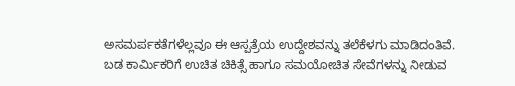ಅಸಮರ್ಪಕತೆಗಳೆಲ್ಲವೂ ಈ ಆಸ್ಪತ್ರೆಯ ಉದ್ದೇಶವನ್ನು ತಲೆಕೆಳಗು ಮಾಡಿದಂತಿವೆ.
ಬಡ ಕಾರ್ಮಿಕರಿಗೆ ಉಚಿತ ಚಿಕಿತ್ಸೆ ಹಾಗೂ ಸಮಯೋಚಿತ ಸೇವೆಗಳನ್ನು ನೀಡುವ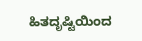ಹಿತದೃಷ್ಟಿಯಿಂದ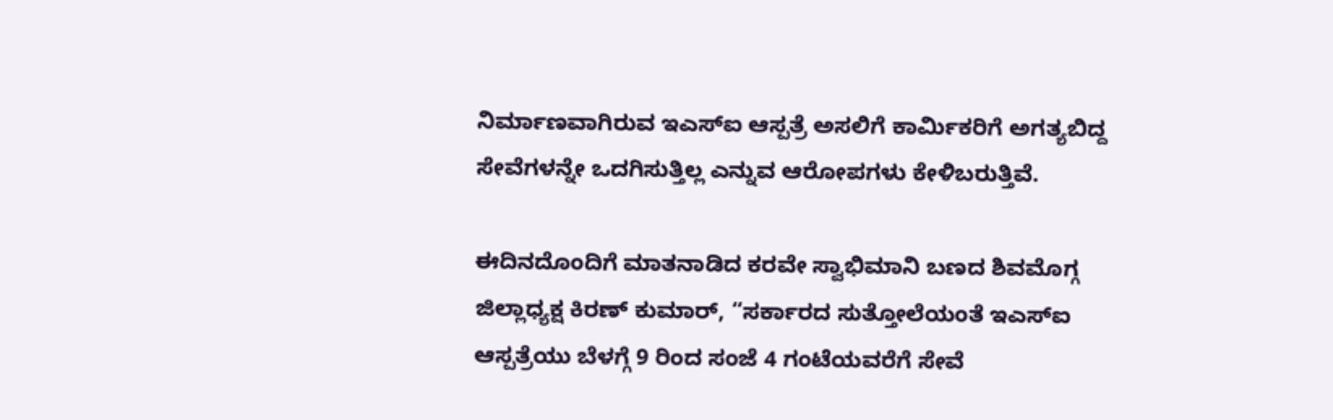ನಿರ್ಮಾಣವಾಗಿರುವ ಇಎಸ್ಐ ಆಸ್ಪತ್ರೆ ಅಸಲಿಗೆ ಕಾರ್ಮಿಕರಿಗೆ ಅಗತ್ಯಬಿದ್ದ ಸೇವೆಗಳನ್ನೇ ಒದಗಿಸುತ್ತಿಲ್ಲ ಎನ್ನುವ ಆರೋಪಗಳು ಕೇಳಿಬರುತ್ತಿವೆ.

ಈದಿನದೊಂದಿಗೆ ಮಾತನಾಡಿದ ಕರವೇ ಸ್ವಾಭಿಮಾನಿ ಬಣದ ಶಿವಮೊಗ್ಗ ಜಿಲ್ಲಾಧ್ಯಕ್ಷ ಕಿರಣ್ ಕುಮಾರ್, “ಸರ್ಕಾರದ ಸುತ್ತೋಲೆಯಂತೆ ಇಎಸ್ಐ ಆಸ್ಪತ್ರೆಯು ಬೆಳಗ್ಗೆ 9 ರಿಂದ ಸಂಜೆ 4 ಗಂಟೆಯವರೆಗೆ ಸೇವೆ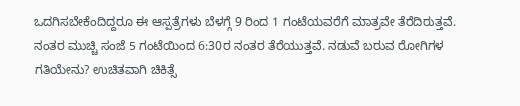ಒದಗಿಸಬೇಕೆಂದಿದ್ದರೂ ಈ ಆಸ್ಪತ್ರೆಗಳು ಬೆಳಗ್ಗೆ 9 ರಿಂದ 1 ಗಂಟೆಯವರೆಗೆ ಮಾತ್ರವೇ ತೆರೆದಿರುತ್ತವೆ. ನಂತರ ಮುಚ್ಚಿ ಸಂಜೆ 5 ಗಂಟೆಯಿಂದ 6:30ರ ನಂತರ ತೆರೆಯುತ್ತವೆ. ನಡುವೆ ಬರುವ ರೋಗಿಗಳ ಗತಿಯೇನು? ಉಚಿತವಾಗಿ ಚಿಕಿತ್ಸೆ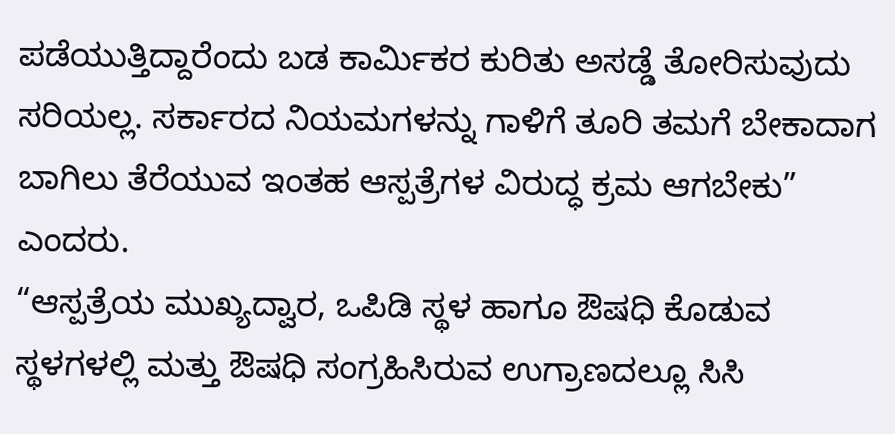ಪಡೆಯುತ್ತಿದ್ದಾರೆಂದು ಬಡ ಕಾರ್ಮಿಕರ ಕುರಿತು ಅಸಡ್ಡೆ ತೋರಿಸುವುದು ಸರಿಯಲ್ಲ. ಸರ್ಕಾರದ ನಿಯಮಗಳನ್ನು ಗಾಳಿಗೆ ತೂರಿ ತಮಗೆ ಬೇಕಾದಾಗ ಬಾಗಿಲು ತೆರೆಯುವ ಇಂತಹ ಆಸ್ಪತ್ರೆಗಳ ವಿರುದ್ಧ ಕ್ರಮ ಆಗಬೇಕು” ಎಂದರು.
“ಆಸ್ಪತ್ರೆಯ ಮುಖ್ಯದ್ವಾರ, ಒಪಿಡಿ ಸ್ಥಳ ಹಾಗೂ ಔಷಧಿ ಕೊಡುವ ಸ್ಥಳಗಳಲ್ಲಿ ಮತ್ತು ಔಷಧಿ ಸಂಗ್ರಹಿಸಿರುವ ಉಗ್ರಾಣದಲ್ಲೂ ಸಿಸಿ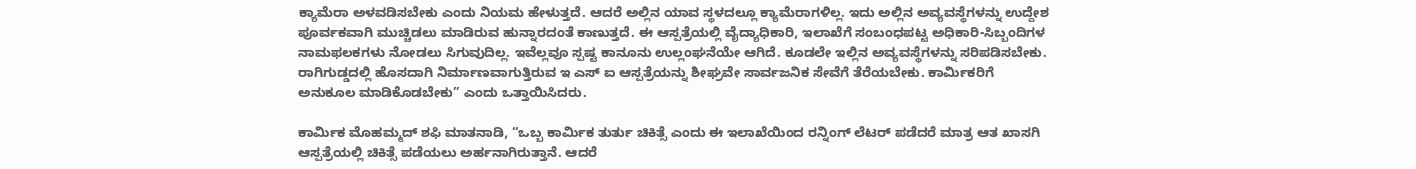ಕ್ಯಾಮೆರಾ ಅಳವಡಿಸಬೇಕು ಎಂದು ನಿಯಮ ಹೇಳುತ್ತದೆ. ಆದರೆ ಅಲ್ಲಿನ ಯಾವ ಸ್ಥಳದಲ್ಲೂ ಕ್ಯಾಮೆರಾಗಳಿಲ್ಲ. ಇದು ಅಲ್ಲಿನ ಅವ್ಯವಸ್ಥೆಗಳನ್ನು ಉದ್ದೇಶ ಪೂರ್ವಕವಾಗಿ ಮುಚ್ಚಿಡಲು ಮಾಡಿರುವ ಹುನ್ನಾರದಂತೆ ಕಾಣುತ್ತದೆ. ಈ ಆಸ್ಪತ್ರೆಯಲ್ಲಿ ವೈದ್ಯಾಧಿಕಾರಿ, ಇಲಾಖೆಗೆ ಸಂಬಂಧಪಟ್ಟ ಅಧಿಕಾರಿ-ಸಿಬ್ಬಂದಿಗಳ ನಾಮಫಲಕಗಳು ನೋಡಲು ಸಿಗುವುದಿಲ್ಲ. ಇವೆಲ್ಲವೂ ಸ್ಪಷ್ಟ ಕಾನೂನು ಉಲ್ಲಂಘನೆಯೇ ಆಗಿದೆ. ಕೂಡಲೇ ಇಲ್ಲಿನ ಅವ್ಯವಸ್ಥೆಗಳನ್ನು ಸರಿಪಡಿಸಬೇಕು. ರಾಗಿಗುಡ್ಡದಲ್ಲಿ ಹೊಸದಾಗಿ ನಿರ್ಮಾಣವಾಗುತ್ತಿರುವ ಇ ಎಸ್ ಐ ಆಸ್ಪತ್ರೆಯನ್ನು ಶೀಘ್ರವೇ ಸಾರ್ವಜನಿಕ ಸೇವೆಗೆ ತೆರೆಯಬೇಕು. ಕಾರ್ಮಿಕರಿಗೆ ಅನುಕೂಲ ಮಾಡಿಕೊಡಬೇಕು” ಎಂದು ಒತ್ತಾಯಿಸಿದರು.

ಕಾರ್ಮಿಕ ಮೊಹಮ್ಮದ್ ಶಫಿ ಮಾತನಾಡಿ, “ಒಬ್ಬ ಕಾರ್ಮಿಕ ತುರ್ತು ಚಿಕಿತ್ಸೆ ಎಂದು ಈ ಇಲಾಖೆಯಿಂದ ರನ್ನಿಂಗ್ ಲೆಟರ್ ಪಡೆದರೆ ಮಾತ್ರ ಆತ ಖಾಸಗಿ ಆಸ್ಪತ್ರೆಯಲ್ಲಿ ಚಿಕಿತ್ಸೆ ಪಡೆಯಲು ಅರ್ಹನಾಗಿರುತ್ತಾನೆ. ಆದರೆ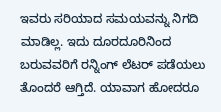ಇವರು ಸರಿಯಾದ ಸಮಯವನ್ನು ನಿಗದಿ ಮಾಡಿಲ್ಲ. ಇದು ದೂರದೂರಿನಿಂದ ಬರುವವರಿಗೆ ರನ್ನಿಂಗ್ ಲೆಟರ್ ಪಡೆಯಲು ತೊಂದರೆ ಆಗ್ತಿದೆ. ಯಾವಾಗ ಹೋದರೂ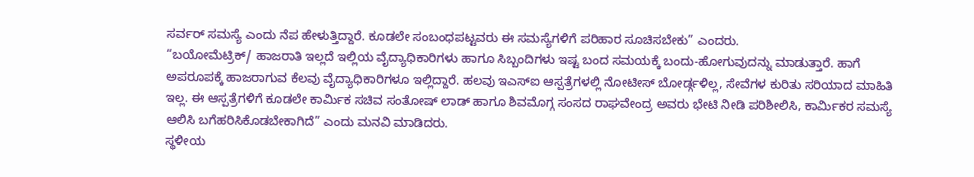ಸರ್ವರ್ ಸಮಸ್ಯೆ ಎಂದು ನೆಪ ಹೇಳುತ್ತಿದ್ದಾರೆ. ಕೂಡಲೇ ಸಂಬಂಧಪಟ್ಟವರು ಈ ಸಮಸ್ಯೆಗಳಿಗೆ ಪರಿಹಾರ ಸೂಚಿಸಬೇಕು” ಎಂದರು.
“ಬಯೋಮೆಟ್ರಿಕ್/ ಹಾಜರಾತಿ ಇಲ್ಲದೆ ಇಲ್ಲಿಯ ವೈದ್ಯಾಧಿಕಾರಿಗಳು ಹಾಗೂ ಸಿಬ್ಬಂದಿಗಳು ಇಷ್ಟ ಬಂದ ಸಮಯಕ್ಕೆ ಬಂದು-ಹೋಗುವುದನ್ನು ಮಾಡುತ್ತಾರೆ. ಹಾಗೆ ಅಪರೂಪಕ್ಕೆ ಹಾಜರಾಗುವ ಕೆಲವು ವೈದ್ಯಾಧಿಕಾರಿಗಳೂ ಇಲ್ಲಿದ್ದಾರೆ. ಹಲವು ಇಎಸ್ಐ ಆಸ್ಪತ್ರೆಗಳಲ್ಲಿ ನೋಟೀಸ್ ಬೋರ್ಡ್ಗಳಿಲ್ಲ, ಸೇವೆಗಳ ಕುರಿತು ಸರಿಯಾದ ಮಾಹಿತಿ ಇಲ್ಲ. ಈ ಆಸ್ಪತ್ರೆಗಳಿಗೆ ಕೂಡಲೇ ಕಾರ್ಮಿಕ ಸಚಿವ ಸಂತೋಷ್ ಲಾಡ್ ಹಾಗೂ ಶಿವಮೊಗ್ಗ ಸಂಸದ ರಾಘವೇಂದ್ರ ಅವರು ಭೇಟಿ ನೀಡಿ ಪರಿಶೀಲಿಸಿ, ಕಾರ್ಮಿಕರ ಸಮಸ್ಯೆ ಆಲಿಸಿ ಬಗೆಹರಿಸಿಕೊಡಬೇಕಾಗಿದೆ” ಎಂದು ಮನವಿ ಮಾಡಿದರು.
ಸ್ಥಳೀಯ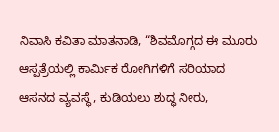ನಿವಾಸಿ ಕವಿತಾ ಮಾತನಾಡಿ, “ಶಿವಮೊಗ್ಗದ ಈ ಮೂರು ಆಸ್ಪತ್ರೆಯಲ್ಲಿ ಕಾರ್ಮಿಕ ರೋಗಿಗಳಿಗೆ ಸರಿಯಾದ ಆಸನದ ವ್ಯವಸ್ಥೆ, ಕುಡಿಯಲು ಶುದ್ಧ ನೀರು,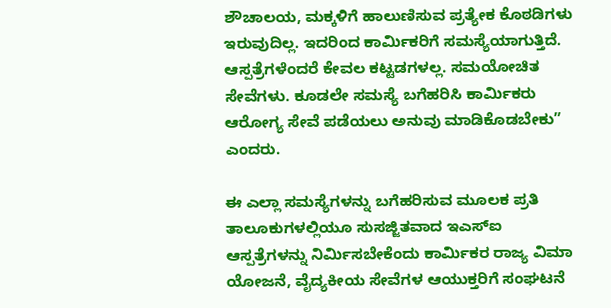ಶೌಚಾಲಯ, ಮಕ್ಕಳಿಗೆ ಹಾಲುಣಿಸುವ ಪ್ರತ್ಯೇಕ ಕೊಠಡಿಗಳು ಇರುವುದಿಲ್ಲ. ಇದರಿಂದ ಕಾರ್ಮಿಕರಿಗೆ ಸಮಸ್ಯೆಯಾಗುತ್ತಿದೆ. ಆಸ್ಪತ್ರೆಗಳೆಂದರೆ ಕೇವಲ ಕಟ್ಟಡಗಳಲ್ಲ. ಸಮಯೋಚಿತ ಸೇವೆಗಳು. ಕೂಡಲೇ ಸಮಸ್ಯೆ ಬಗೆಹರಿಸಿ ಕಾರ್ಮಿಕರು ಆರೋಗ್ಯ ಸೇವೆ ಪಡೆಯಲು ಅನುವು ಮಾಡಿಕೊಡಬೇಕು” ಎಂದರು.

ಈ ಎಲ್ಲಾ ಸಮಸ್ಯೆಗಳನ್ನು ಬಗೆಹರಿಸುವ ಮೂಲಕ ಪ್ರತಿ ತಾಲೂಕುಗಳಲ್ಲಿಯೂ ಸುಸಜ್ಜಿತವಾದ ಇಎಸ್ಐ ಆಸ್ಪತ್ರೆಗಳನ್ನು ನಿರ್ಮಿಸಬೇಕೆಂದು ಕಾರ್ಮಿಕರ ರಾಜ್ಯ ವಿಮಾ ಯೋಜನೆ, ವೈದ್ಯಕೀಯ ಸೇವೆಗಳ ಆಯುಕ್ತರಿಗೆ ಸಂಘಟನೆ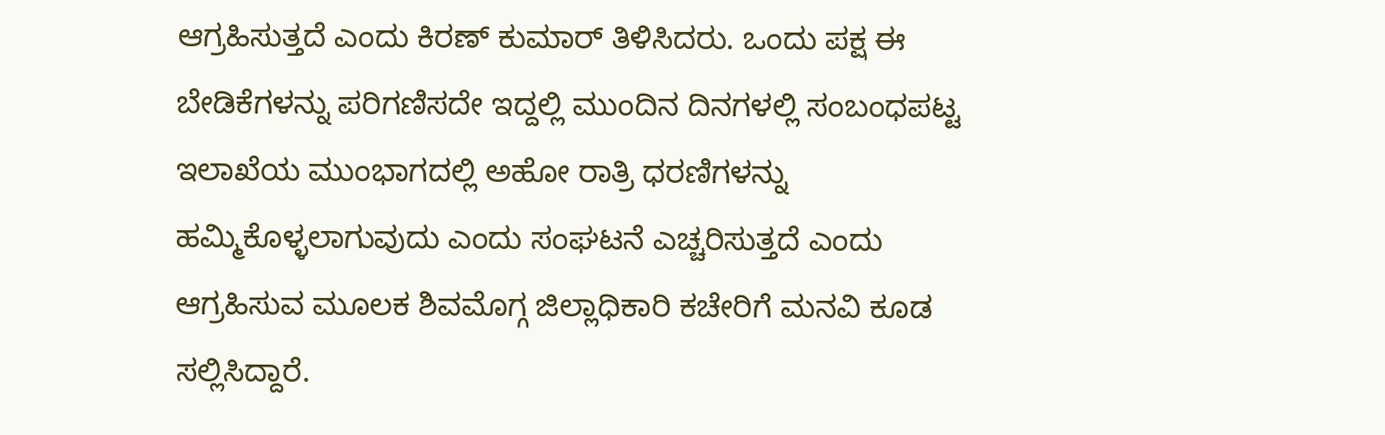ಆಗ್ರಹಿಸುತ್ತದೆ ಎಂದು ಕಿರಣ್ ಕುಮಾರ್ ತಿಳಿಸಿದರು. ಒಂದು ಪಕ್ಷ ಈ ಬೇಡಿಕೆಗಳನ್ನು ಪರಿಗಣಿಸದೇ ಇದ್ದಲ್ಲಿ ಮುಂದಿನ ದಿನಗಳಲ್ಲಿ ಸಂಬಂಧಪಟ್ಟ ಇಲಾಖೆಯ ಮುಂಭಾಗದಲ್ಲಿ ಅಹೋ ರಾತ್ರಿ ಧರಣಿಗಳನ್ನು ಹಮ್ಮಿಕೊಳ್ಳಲಾಗುವುದು ಎಂದು ಸಂಘಟನೆ ಎಚ್ಚರಿಸುತ್ತದೆ ಎಂದು ಆಗ್ರಹಿಸುವ ಮೂಲಕ ಶಿವಮೊಗ್ಗ ಜಿಲ್ಲಾಧಿಕಾರಿ ಕಚೇರಿಗೆ ಮನವಿ ಕೂಡ ಸಲ್ಲಿಸಿದ್ದಾರೆ.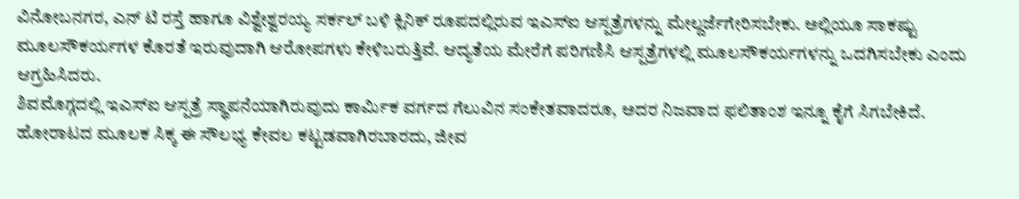ವಿನೋಬನಗರ, ಎನ್ ಟಿ ರಸ್ತೆ ಹಾಗೂ ವಿಶ್ವೇಶ್ವರಯ್ಯ ಸರ್ಕಲ್ ಬಳಿ ಕ್ಲಿನಿಕ್ ರೂಪದಲ್ಲಿರುವ ಇಎಸ್ಐ ಆಸ್ಪತ್ರೆಗಳನ್ನು ಮೇಲ್ದರ್ಜೆಗೇರಿಸಬೇಕು. ಅಲ್ಲಿಯೂ ಸಾಕಷ್ಟು ಮೂಲಸೌಕರ್ಯಗಳ ಕೊರತೆ ಇರುವುದಾಗಿ ಆರೋಪಗಳು ಕೇಳಿಬರುತ್ತಿವೆ. ಆದ್ಯತೆಯ ಮೇರೆಗೆ ಪರಿಗಣಿಸಿ ಆಸ್ಪತ್ರೆಗಳಲ್ಲಿ ಮೂಲಸೌಕರ್ಯಗಳನ್ನು ಒದಗಿಸಬೇಕು ಎಂದು ಆಗ್ರಹಿಸಿದರು.
ಶಿವಮೊಗ್ಗದಲ್ಲಿ ಇಎಸ್ಐ ಆಸ್ಪತ್ರೆ ಸ್ಥಾಪನೆಯಾಗಿರುವುದು ಕಾರ್ಮಿಕ ವರ್ಗದ ಗೆಲುವಿನ ಸಂಕೇತವಾದರೂ, ಅದರ ನಿಜವಾದ ಫಲಿತಾಂಶ ಇನ್ನೂ ಕೈಗೆ ಸಿಗಬೇಕಿದೆ. ಹೋರಾಟದ ಮೂಲಕ ಸಿಕ್ಕ ಈ ಸೌಲಭ್ಯ ಕೇವಲ ಕಟ್ಟಡವಾಗಿರಬಾರದು, ಜೀವ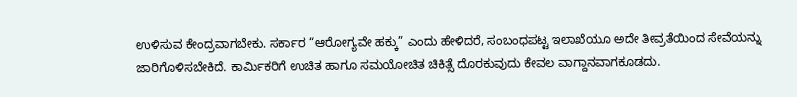ಉಳಿಸುವ ಕೇಂದ್ರವಾಗಬೇಕು. ಸರ್ಕಾರ “ಆರೋಗ್ಯವೇ ಹಕ್ಕು” ಎಂದು ಹೇಳಿದರೆ, ಸಂಬಂಧಪಟ್ಟ ಇಲಾಖೆಯೂ ಅದೇ ತೀವ್ರತೆಯಿಂದ ಸೇವೆಯನ್ನು ಜಾರಿಗೊಳಿಸಬೇಕಿದೆ. ಕಾರ್ಮಿಕರಿಗೆ ಉಚಿತ ಹಾಗೂ ಸಮಯೋಚಿತ ಚಿಕಿತ್ಸೆ ದೊರಕುವುದು ಕೇವಲ ವಾಗ್ದಾನವಾಗಕೂಡದು.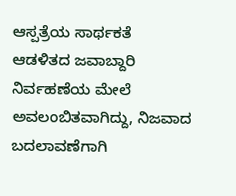ಆಸ್ಪತ್ರೆಯ ಸಾರ್ಥಕತೆ ಆಡಳಿತದ ಜವಾಬ್ದಾರಿ ನಿರ್ವಹಣೆಯ ಮೇಲೆ ಅವಲಂಬಿತವಾಗಿದ್ದು, ನಿಜವಾದ ಬದಲಾವಣೆಗಾಗಿ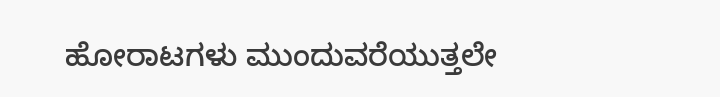ಹೋರಾಟಗಳು ಮುಂದುವರೆಯುತ್ತಲೇ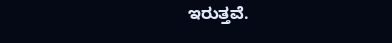ಇರುತ್ತವೆ.